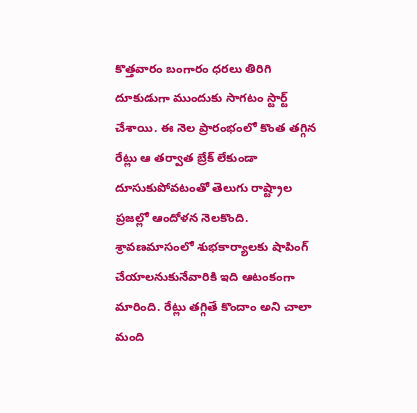కొత్తవారం బంగారం ధరలు తిరిగి దూకుడుగా ముందుకు సాగటం స్టార్ట్ చేశాయి. ఈ నెల ప్రారంభంలో కొంత తగ్గిన రేట్లు ఆ తర్వాత బ్రేక్ లేకుండా దూసుకుపోవటంతో తెలుగు రాష్ట్రాల ప్రజల్లో ఆందోళన నెలకొంది. శ్రావణమాసంలో శుభకార్యాలకు షాపింగ్ చేయాలనుకునేవారికి ఇది ఆటంకంగా మారింది. రేట్లు తగ్గితే కొందాం అని చాలా మంది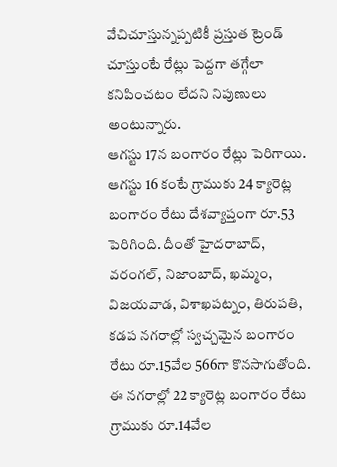వేచిచూస్తున్నప్పటికీ ప్రస్తుత ట్రెండ్ చూస్తుంటే రేట్లు పెద్దగా తగ్గేలా కనిపించటం లేదని నిపుణులు అంటున్నారు.
ఆగస్టు 17న బంగారం రేట్లు పెరిగాయి. ఆగస్టు 16 కంటే గ్రాముకు 24 క్యారెట్ల బంగారం రేటు దేశవ్యాప్తంగా రూ.53 పెరిగింది. దీంతో హైదరాబాద్, వరంగల్, నిజాంబాద్, ఖమ్మం, విజయవాడ, విశాఖపట్నం, తిరుపతి, కడప నగరాల్లో స్వచ్చమైన బంగారం రేటు రూ.15వేల 566గా కొనసాగుతోంది. ఈ నగరాల్లో 22 క్యారెట్ల బంగారం రేటు గ్రాముకు రూ.14వేల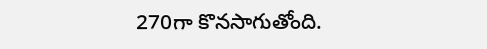270గా కొనసాగుతోంది.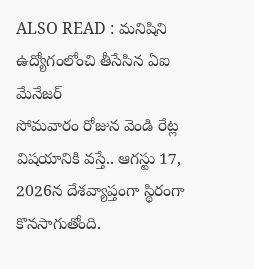ALSO READ : మనిషిని ఉద్యోగంలోంచి తీసేసిన ఏఐ మేనేజర్
సోమవారం రోజున వెండి రేట్ల విషయానికి వస్తే.. ఆగస్టు 17, 2026న దేశవ్యాప్తంగా స్థిరంగా కొనసాగుతోంది.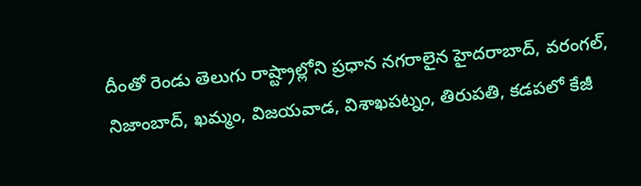దీంతో రెండు తెలుగు రాష్ట్రాల్లోని ప్రధాన నగరాలైన హైదరాబాద్, వరంగల్, నిజాంబాద్, ఖమ్మం, విజయవాడ, విశాఖపట్నం, తిరుపతి, కడపలో కేజీ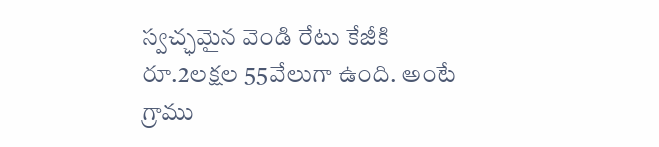స్వచ్ఛమైన వెండి రేటు కేజీకి రూ.2లక్షల 55వేలుగా ఉంది. అంటే గ్రాము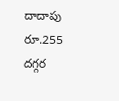దాదాపు రూ.255 దగ్గర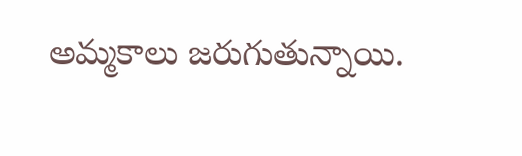అమ్మకాలు జరుగుతున్నాయి.